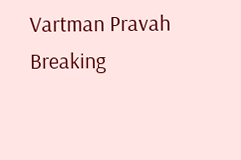Vartman Pravah
Breaking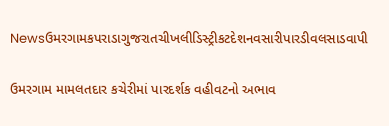Newsઉમરગામકપરાડાગુજરાતચીખલીડિસ્ટ્રીકટદેશનવસારીપારડીવલસાડવાપી

ઉમરગામ મામલતદાર કચેરીમાં પારદર્શક વહીવટનો અભાવ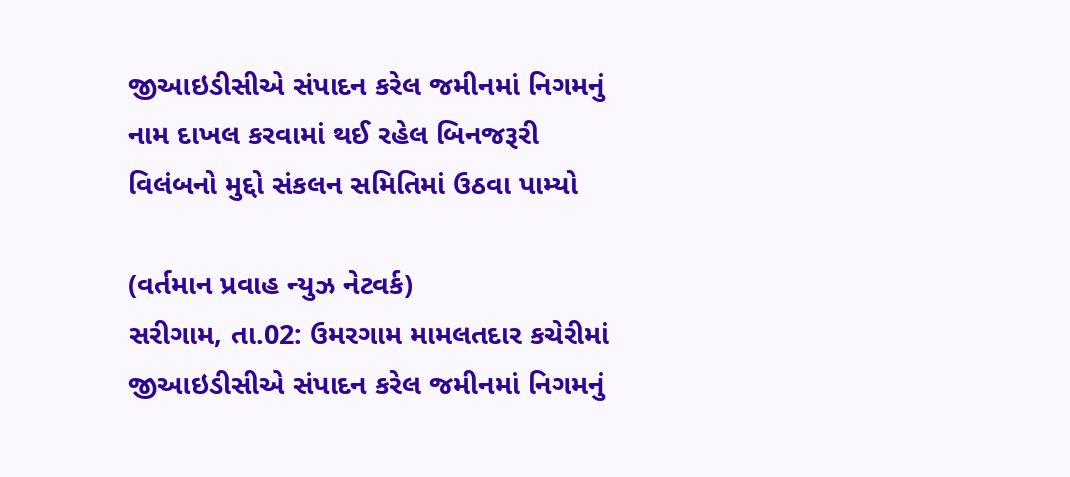જીઆઇડીસીએ સંપાદન કરેલ જમીનમાં નિગમનું નામ દાખલ કરવામાં થઈ રહેલ બિનજરૂરી વિલંબનો મુદ્દો સંકલન સમિતિમાં ઉઠવા પામ્‍યો

(વર્તમાન પ્રવાહ ન્‍યુઝ નેટવર્ક)
સરીગામ, તા.02: ઉમરગામ મામલતદાર કચેરીમાં જીઆઇડીસીએ સંપાદન કરેલ જમીનમાં નિગમનું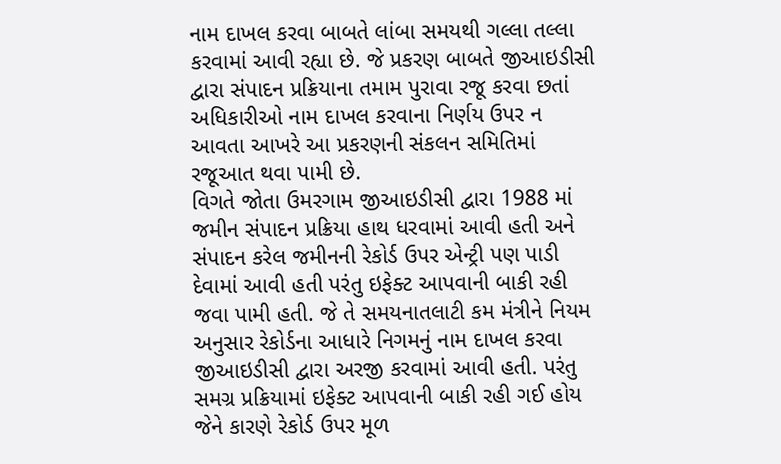નામ દાખલ કરવા બાબતે લાંબા સમયથી ગલ્લા તલ્લા કરવામાં આવી રહ્યા છે. જે પ્રકરણ બાબતે જીઆઇડીસી દ્વારા સંપાદન પ્રક્રિયાના તમામ પુરાવા રજૂ કરવા છતાં અધિકારીઓ નામ દાખલ કરવાના નિર્ણય ઉપર ન આવતા આખરે આ પ્રકરણની સંકલન સમિતિમાં રજૂઆત થવા પામી છે.
વિગતે જોતા ઉમરગામ જીઆઇડીસી દ્વારા 1988 માં જમીન સંપાદન પ્રક્રિયા હાથ ધરવામાં આવી હતી અને સંપાદન કરેલ જમીનની રેકોર્ડ ઉપર એન્‍ટ્રી પણ પાડી દેવામાં આવી હતી પરંતુ ઇફેક્‍ટ આપવાની બાકી રહી જવા પામી હતી. જે તે સમયનાતલાટી કમ મંત્રીને નિયમ અનુસાર રેકોર્ડના આધારે નિગમનું નામ દાખલ કરવા જીઆઇડીસી દ્વારા અરજી કરવામાં આવી હતી. પરંતુ સમગ્ર પ્રક્રિયામાં ઇફેક્‍ટ આપવાની બાકી રહી ગઈ હોય જેને કારણે રેકોર્ડ ઉપર મૂળ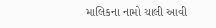માલિકના નામો ચાલી આવી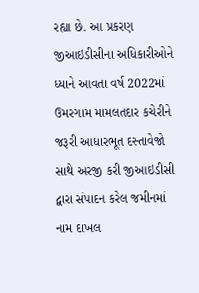રહ્યા છે. આ પ્રકરણ જીઆઇડીસીના અધિકારીઓને ધ્‍યાને આવતા વર્ષ 2022માં ઉમરગામ મામલતદાર કચેરીને જરૂરી આધારભૂત દસ્‍તાવેજો સાથે અરજી કરી જીઆઇડીસી દ્વારા સંપાદન કરેલ જમીનમાં નામ દાખલ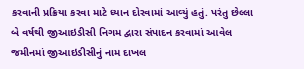કરવાની પ્રક્રિયા કરવા માટે ધ્‍યાન દોરવામાં આવ્‍યું હતું. પરંતુ છેલ્લા બે વર્ષથી જીઆઇડીસી નિગમ દ્વારા સંપાદન કરવામાં આવેલ જમીનમાં જીઆઇડીસીનું નામ દાખલ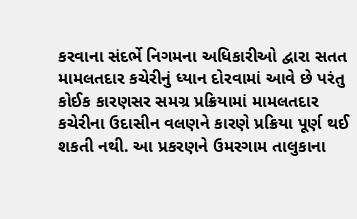કરવાના સંદર્ભે નિગમના અધિકારીઓ દ્વારા સતત મામલતદાર કચેરીનું ધ્‍યાન દોરવામાં આવે છે પરંતુ કોઈક કારણસર સમગ્ર પ્રક્રિયામાં મામલતદાર કચેરીના ઉદાસીન વલણને કારણે પ્રક્રિયા પૂર્ણ થઈ શકતી નથી. આ પ્રકરણને ઉમરગામ તાલુકાના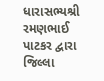ધારાસભ્‍યશ્રી રમણભાઈ પાટકર દ્વારા જિલ્લા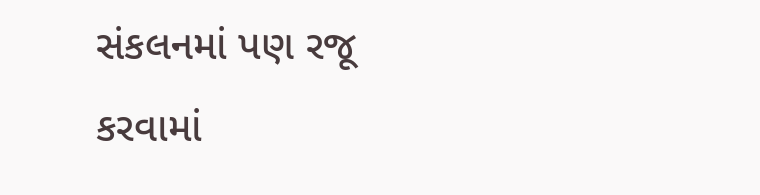સંકલનમાં પણ રજૂ કરવામાં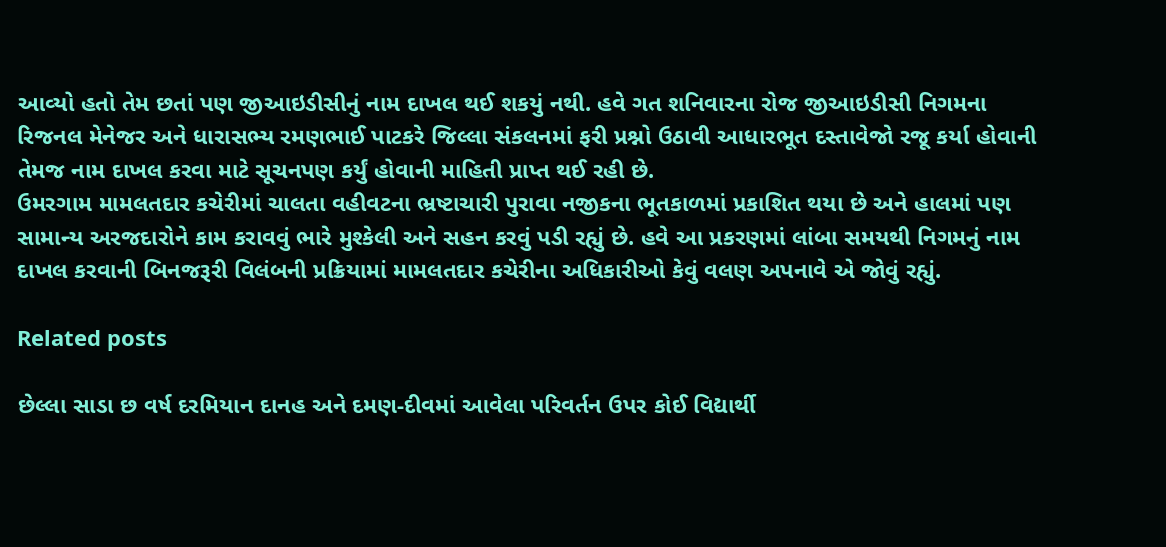આવ્‍યો હતો તેમ છતાં પણ જીઆઇડીસીનું નામ દાખલ થઈ શકયું નથી. હવે ગત શનિવારના રોજ જીઆઇડીસી નિગમના રિજનલ મેનેજર અને ધારાસભ્‍ય રમણભાઈ પાટકરે જિલ્લા સંકલનમાં ફરી પ્રશ્નો ઉઠાવી આધારભૂત દસ્‍તાવેજો રજૂ કર્યા હોવાની તેમજ નામ દાખલ કરવા માટે સૂચનપણ કર્યું હોવાની માહિતી પ્રાપ્ત થઈ રહી છે.
ઉમરગામ મામલતદાર કચેરીમાં ચાલતા વહીવટના ભ્રષ્ટાચારી પુરાવા નજીકના ભૂતકાળમાં પ્રકાશિત થયા છે અને હાલમાં પણ સામાન્‍ય અરજદારોને કામ કરાવવું ભારે મુશ્‍કેલી અને સહન કરવું પડી રહ્યું છે. હવે આ પ્રકરણમાં લાંબા સમયથી નિગમનું નામ દાખલ કરવાની બિનજરૂરી વિલંબની પ્રક્રિયામાં મામલતદાર કચેરીના અધિકારીઓ કેવું વલણ અપનાવે એ જોવું રહ્યું.

Related posts

છેલ્લા સાડા છ વર્ષ દરમિયાન દાનહ અને દમણ-દીવમાં આવેલા પરિવર્તન ઉપર કોઈ વિદ્યાર્થી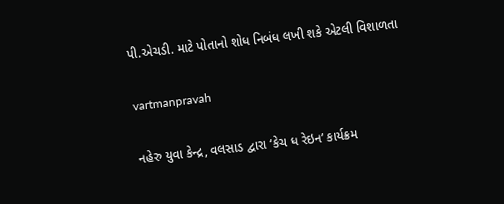પી.એચડી. માટે પોતાનો શોધ નિબંધ લખી શકે એટલી વિશાળતા

vartmanpravah

નહેરુ યુવા કેન્‍દ્ર, વલસાડ દ્વારા ‘કેચ ધ રેઇન’ કાર્યક્રમ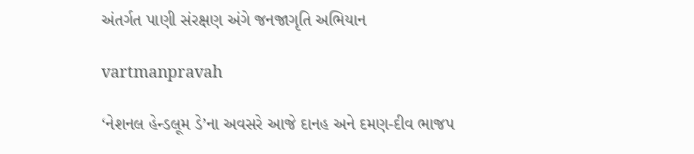અંતર્ગત પાણી સંરક્ષણ અંગે જનજાગૃતિ અભિયાન

vartmanpravah

‘નેશનલ હેન્‍ડલૂમ ડે’ના અવસરે આજે દાનહ અને દમણ-દીવ ભાજપ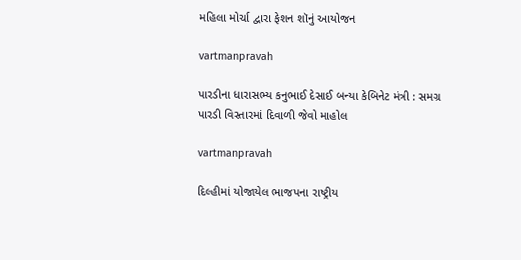મહિલા મોર્ચા દ્વારા ફેશન શૉનું આયોજન

vartmanpravah

પારડીના ધારાસભ્‍ય કનુભાઈ દેસાઈ બન્‍યા કેબિનેટ મંત્રી : સમગ્ર પારડી વિસ્‍તારમાં દિવાળી જેવો માહોલ

vartmanpravah

દિલ્‍હીમાં યોજાયેલ ભાજપના રાષ્‍ટ્રીય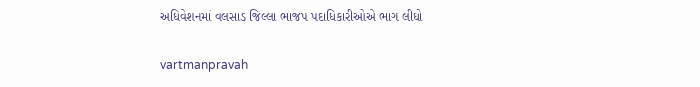અધિવેશનમાં વલસાડ જિલ્લા ભાજપ પદાધિકારીઓએ ભાગ લીધો

vartmanpravah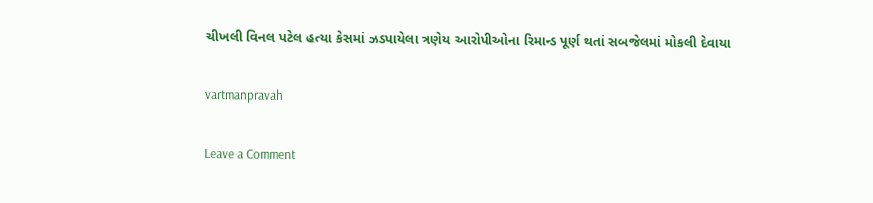ચીખલી વિનલ પટેલ હત્‍યા કેસમાં ઝડપાયેલા ત્રણેય આરોપીઓના રિમાન્‍ડ પૂર્ણ થતાં સબજેલમાં મોકલી દેવાયા

vartmanpravah

Leave a Comment